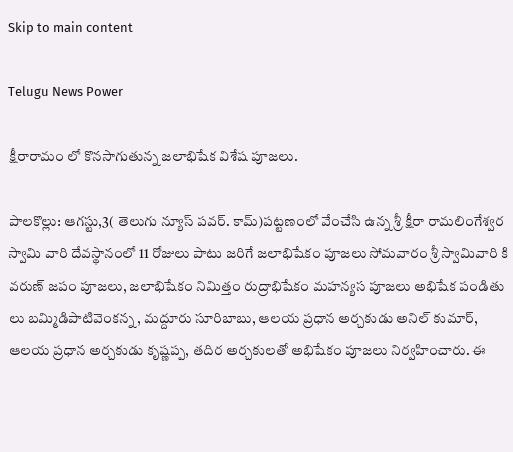Skip to main content

Telugu News Power

క్షీరారామం లో కొనసాగుతున్న జలాభిషేక విశేష పూజలు.

పాలకొల్లు: ఆగస్టు,3( తెలుగు న్యూస్ పవర్. కామ్)పట్టణంలో వేంచేసి ఉన్న శ్రీ క్షీరా రామలింగేశ్వర స్వామి వారి దేవస్థానంలో 11 రోజులు పాటు జరిగే జలాభిషేకం పూజలు సోమవారం శ్రీ స్వామివారి కి వరుణ్ జపం పూజలు, జలాభిషేకం నిమిత్తం రుద్రాభిషేకం మహన్యస పూజలు అభిషేక పండితు లు బమ్మిడిపాటివెంకన్న, మద్దూరు సూరిబాబు, ఆలయ ప్రధాన అర్చకుడు అనిల్ కుమార్, ఆలయ ప్రధాన అర్చకుడు కృష్ణప్ప, తదిర అర్చకులతో అభిషేకం పూజలు నిర్వహించారు. ఈ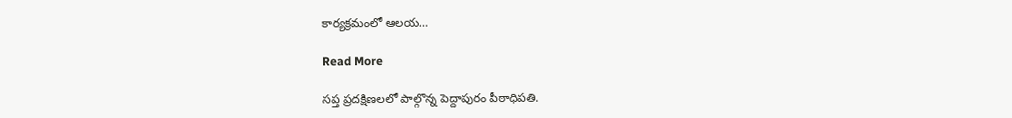కార్యక్రమంలో ఆలయ…

Read More

సప్త ప్రదక్షిణలలో పాల్గొన్న పెద్దాపురం పీఠాధిపతి.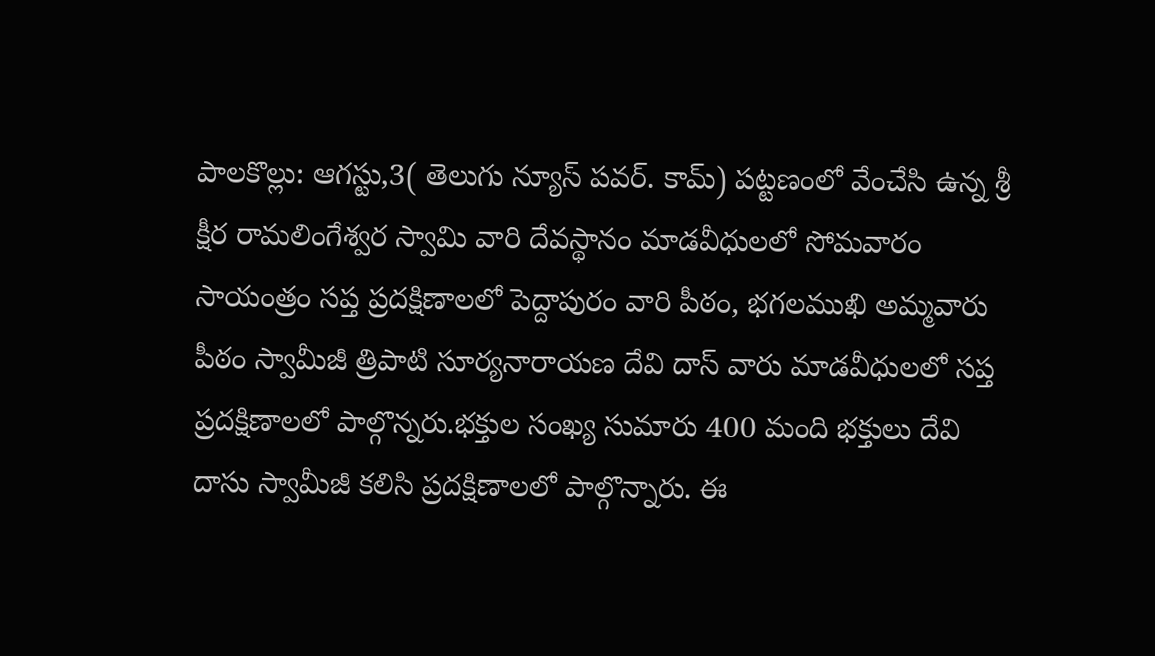పాలకొల్లు: ఆగస్టు,3( తెలుగు న్యూస్ పవర్. కామ్) పట్టణంలో వేంచేసి ఉన్న శ్రీ క్షీర రామలింగేశ్వర స్వామి వారి దేవస్థానం మాడవీధులలో సోమవారం సాయంత్రం సప్త ప్రదక్షిణాలలో పెద్దాపురం వారి పీఠం, భగలముఖి అమ్మవారు పీఠం స్వామీజీ త్రిపాటి సూర్యనారాయణ దేవి దాస్ వారు మాడవీధులలో సప్త ప్రదక్షిణాలలో పాల్గొన్నరు.భక్తుల సంఖ్య సుమారు 400 మంది భక్తులు దేవి దాసు స్వామీజీ కలిసి ప్రదక్షిణాలలో పాల్గొన్నారు. ఈ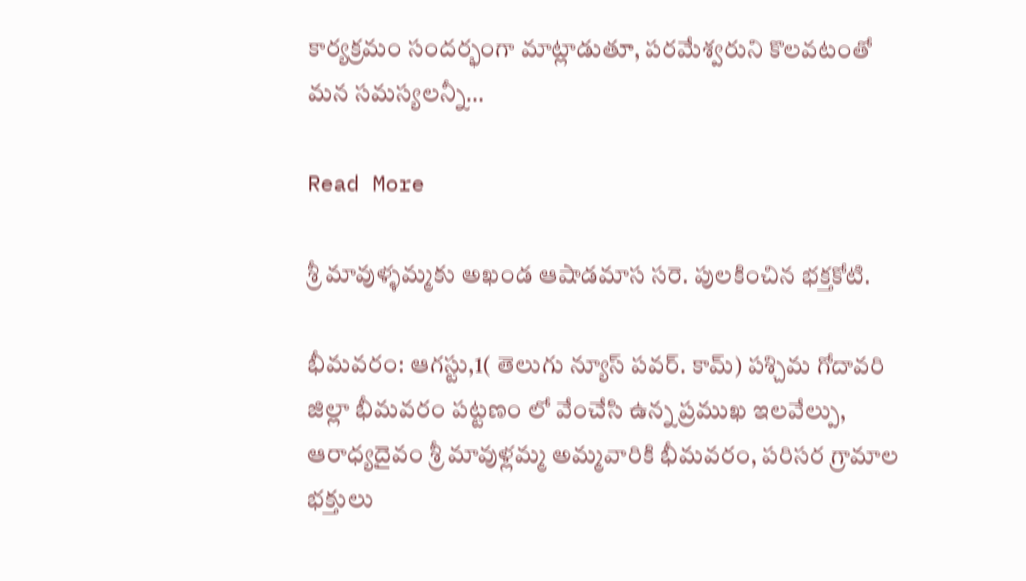కార్యక్రమం సందర్భంగా మాట్లాడుతూ, పరమేశ్వరుని కొలవటంతో మన సమస్యలన్నీ…

Read More

శ్రీ మావుళ్ళమ్మకు అఖండ ఆషాడమాస సరె. పులకించిన భక్తకోటి.

భీమవరం: ఆగస్టు,1( తెలుగు న్యూస్ పవర్. కామ్) పశ్చిమ గోదావరి జిల్లా భీమవరం పట్టణం లో వేంచేసి ఉన్న ప్రముఖ ఇలవేల్పు, ఆరాధ్యదైవం శ్రీ మావుళ్లమ్మ అమ్మవారికి భీమవరం, పరిసర గ్రామాల భక్తులు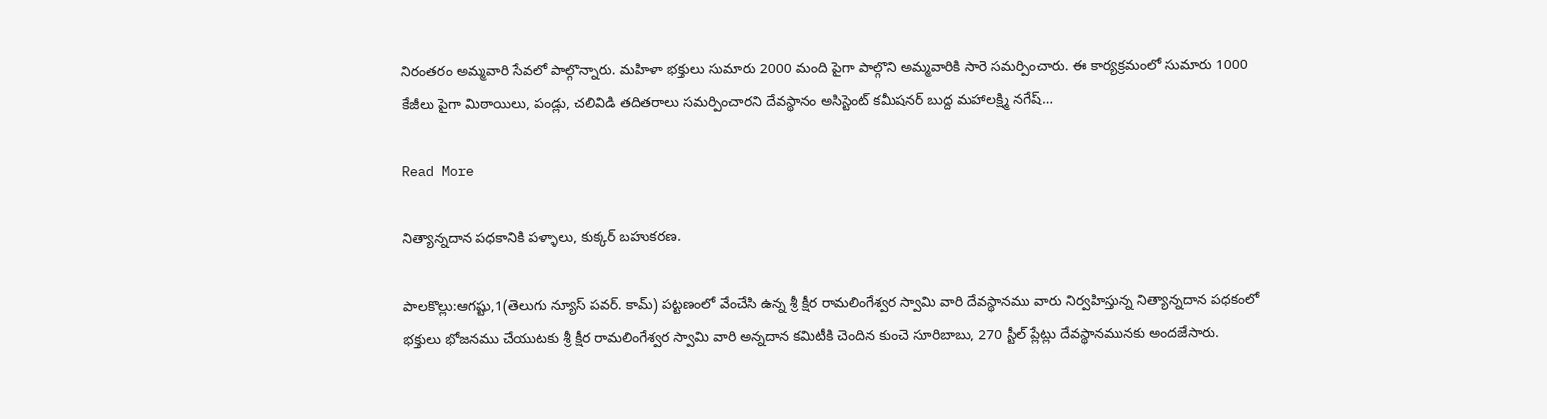నిరంతరం అమ్మవారి సేవలో పాల్గొన్నారు. మహిళా భక్తులు సుమారు 2000 మంది పైగా పాల్గొని అమ్మవారికి సారె సమర్పించారు. ఈ కార్యక్రమంలో సుమారు 1000 కేజీలు పైగా మిఠాయిలు, పండ్లు, చలివిడి తదితరాలు సమర్పించారని దేవస్థానం అసిస్టెంట్ కమీషనర్ బుద్ద మహాలక్ష్మి నగేష్…

Read More

నిత్యాన్నదాన పధకానికి పళ్ళాలు, కుక్కర్ బహుకరణ.

పాలకొల్లు:ఆగష్టు,1(తెలుగు న్యూస్ పవర్. కామ్) పట్టణంలో వేంచేసి ఉన్న శ్రీ క్షీర రామలింగేశ్వర స్వామి వారి దేవస్థానము వారు నిర్వహిస్తున్న నిత్యాన్నదాన పధకంలో భక్తులు భోజనము చేయుటకు శ్రీ క్షీర రామలింగేశ్వర స్వామి వారి అన్నదాన కమిటీకి చెందిన కుంచె సూరిబాబు, 270 స్టీల్ ప్లేట్లు దేవస్థానమునకు అందజేసారు.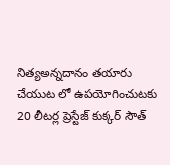నిత్యఅన్నదానం తయారు చేయుట లో ఉపయోగించుటకు 20 లీటర్ల ప్రెస్టేజ్ కుక్కర్ సౌత్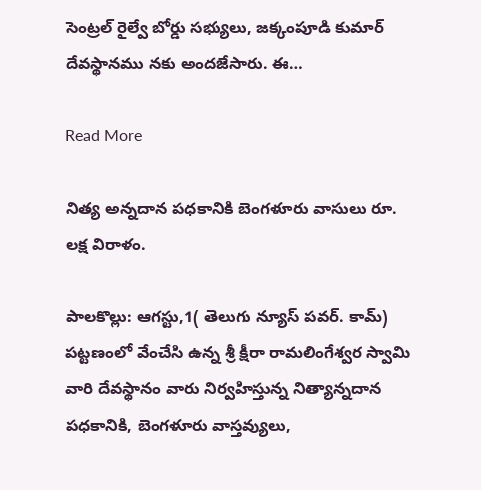సెంట్రల్ రైల్వే బోర్డు సభ్యులు, జక్కంపూడి కుమార్ దేవస్థానము నకు అందజేసారు. ఈ…

Read More

నిత్య అన్నదాన పధకానికి బెంగళూరు వాసులు రూ. లక్ష విరాళం.

పాలకొల్లు: ఆగస్టు,1( తెలుగు న్యూస్ పవర్. కామ్) పట్టణంలో వేంచేసి ఉన్న శ్రీ క్షీరా రామలింగేశ్వర స్వామి వారి దేవస్థానం వారు నిర్వహిస్తున్న నిత్యాన్నదాన పధకానికి, బెంగళూరు వాస్తవ్యులు,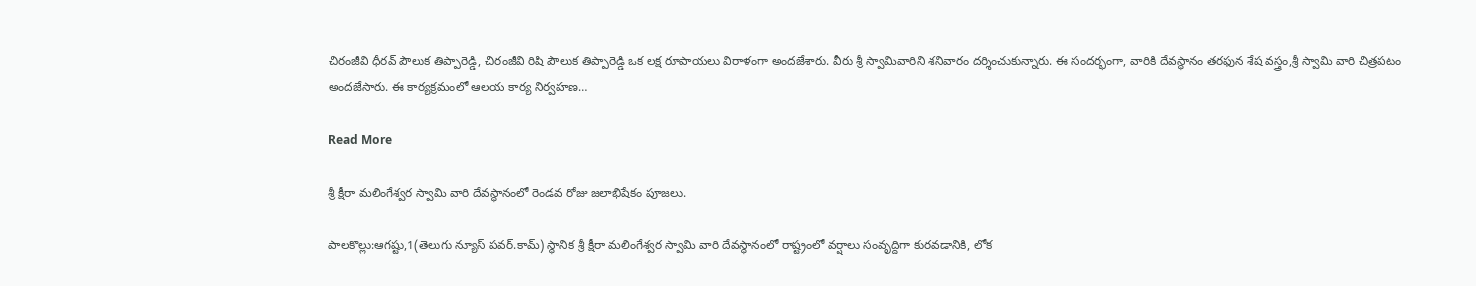చిరంజీవి ధీరవ్ పౌలుక తిప్పారెడ్డి, చిరంజీవి రిషి పౌలుక తిప్పారెడ్డి ఒక లక్ష రూపాయలు విరాళంగా అందజేశారు. వీరు శ్రీ స్వామివారిని శనివారం దర్శించుకున్నారు. ఈ సందర్భంగా, వారికి దేవస్థానం తరఫున శేష వస్త్రం,శ్రీ స్వామి వారి చిత్రపటం అందజేసారు. ఈ కార్యక్రమంలో ఆలయ కార్య నిర్వహణ…

Read More

శ్రీ క్షీరా మలింగేశ్వర స్వామి వారి దేవస్థానంలో రెండవ రోజు జలాభిషేకం పూజలు.

పాలకొల్లు:ఆగష్టు,1(తెలుగు న్యూస్ పవర్.కామ్) స్థానిక శ్రీ క్షీరా మలింగేశ్వర స్వామి వారి దేవస్థానంలో రాష్ట్రంలో వర్షాలు సంవృద్దిగా కురవడానికి, లోక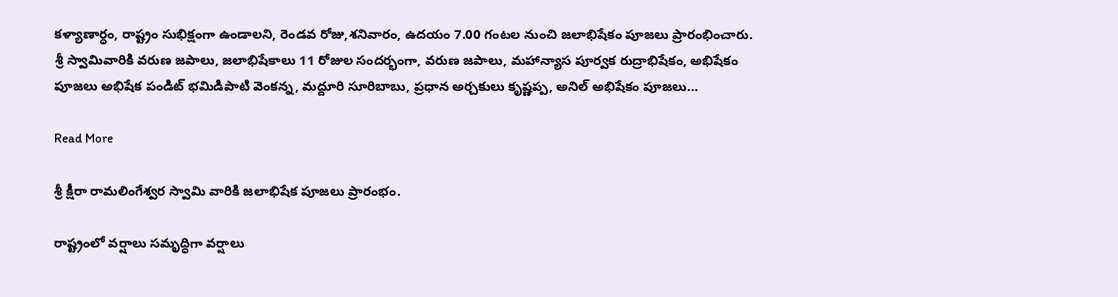కళ్యాణార్ధం, రాష్ట్రం సుభిక్షంగా ఉండాలని, రెండవ రోజు,శనివారం, ఉదయం 7.00 గంటల నుంచి జలాభిషేకం పూజలు ప్రారంభించారు. శ్రీ స్వామివారికి వరుణ జపాలు, జలాభిషేకాలు 11 రోజుల సందర్భంగా, వరుణ జపాలు, మహాన్యాస పూర్వక రుద్రాభిషేకం, అభిషేకం పూజలు అభిషేక పండిట్ భమిడిపాటి వెంకన్న, మద్దూరి సూరిబాబు, ప్రధాన అర్చకులు కృష్ణప్ప, అనిల్ అభిషేకం పూజలు…

Read More

శ్రీ క్షీరా రామలింగేశ్వర స్వామి వారికి జలాభిషేక పూజలు ప్రారంభం.

రాష్ట్రంలో వర్షాలు సమృద్ధిగా వర్షాలు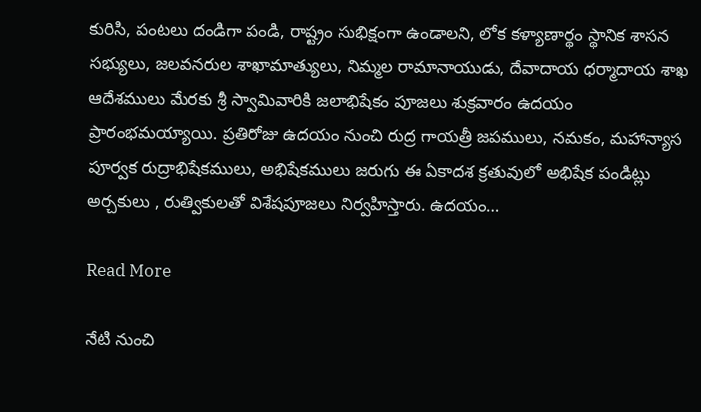కురిసి, పంటలు దండిగా పండి, రాష్ట్రం సుభిక్షంగా ఉండాలని, లోక కళ్యాణార్థం స్థానిక శాసన సభ్యులు, జలవనరుల శాఖామాత్యులు, నిమ్మల రామానాయుడు, దేవాదాయ ధర్మాదాయ శాఖ ఆదేశములు మేరకు శ్రీ స్వామివారికి జలాభిషేకం పూజలు శుక్రవారం ఉదయం ప్రారంభమయ్యాయి. ప్రతిరోజు ఉదయం నుంచి రుద్ర గాయత్రీ జపములు, నమకం, మహాన్యాస పూర్వక రుద్రాభిషేకములు, అభిషేకములు జరుగు ఈ ఏకాదశ క్రతువులో అభిషేక పండిట్లు అర్చకులు , రుత్వికులతో విశేషపూజలు నిర్వహిస్తారు. ఉదయం…

Read More

నేటి నుంచి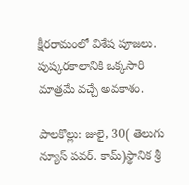క్షీరరామంలో విశేష పూజలు. పుష్కరకాలానికి ఒక్కసారి మాత్రమే వచ్చే అవకాశం.

పాలకొల్లు: జులై, 30( తెలుగు న్యూస్ పవర్. కామ్)స్థానిక శ్రీ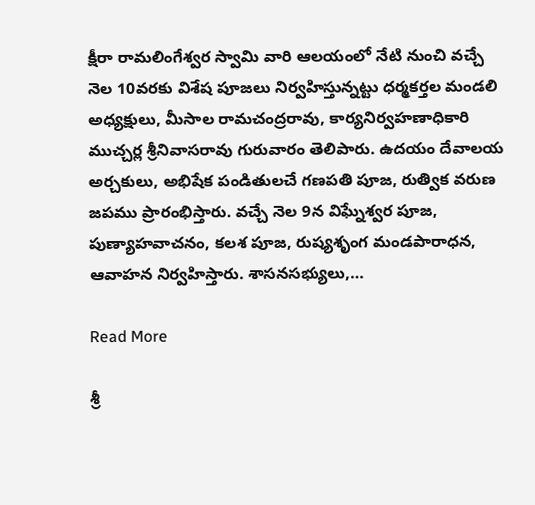క్షీరా రామలింగేశ్వర స్వామి వారి ఆలయంలో నేటి నుంచి వచ్చే నెల 10వరకు విశేష పూజలు నిర్వహిస్తున్నట్టు ధర్మకర్తల మండలి అధ్యక్షులు, మీసాల రామచంద్రరావు, కార్యనిర్వహణాధికారి ముచ్చర్ల శ్రీనివాసరావు గురువారం తెలిపారు. ఉదయం దేవాలయ అర్చకులు, అభిషేక పండితులచే గణపతి పూజ, రుత్విక వరుణ జపము ప్రారంభిస్తారు. వచ్చే నెల 9న విఘ్నేశ్వర పూజ, పుణ్యాహవాచనం, కలశ పూజ, రుష్యశృంగ మండపారాధన, ఆవాహన నిర్వహిస్తారు. శాసనసభ్యులు,…

Read More

శ్రీ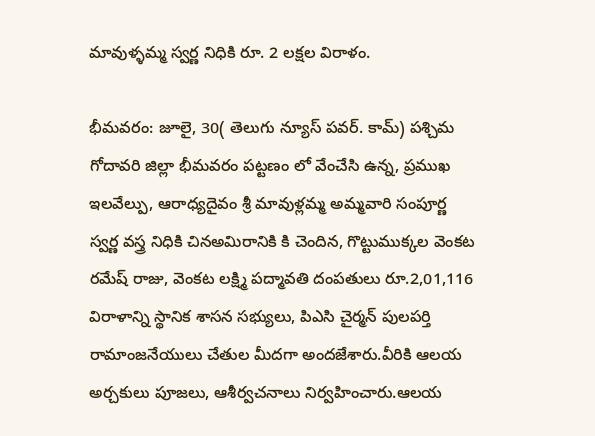మావుళ్ళమ్మ స్వర్ణ నిధికి రూ. 2 లక్షల విరాళం.

భీమవరం: జూలై, 30( తెలుగు న్యూస్ పవర్. కామ్) పశ్చిమ గోదావరి జిల్లా భీమవరం పట్టణం లో వేంచేసి ఉన్న, ప్రముఖ ఇలవేల్పు, ఆరాధ్యదైవం శ్రీ మావుళ్లమ్మ అమ్మవారి సంపూర్ణ స్వర్ణ వస్త్ర నిధికి చినఅమిరానికి కి చెందిన, గొట్టుముక్కల వెంకట రమేష్ రాజు, వెంకట లక్ష్మి పద్మావతి దంపతులు రూ.2,01,116 విరాళాన్ని స్థానిక శాసన సభ్యులు, పిఎసి చైర్మన్ పులపర్తి రామాంజనేయులు చేతుల మీదగా అందజేశారు.వీరికి ఆలయ అర్చకులు పూజలు, ఆశీర్వచనాలు నిర్వహించారు.ఆలయ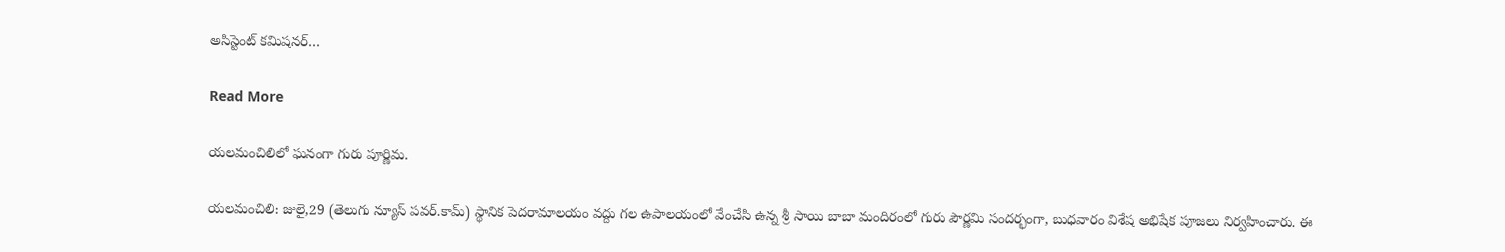అసిస్టెంట్ కమిషనర్…

Read More

యలమంచిలిలో ఘనంగా గురు పూర్ణిమ.

యలమంచిలి: జులై,29 (తెలుగు న్యూస్ పవర్.కామ్) స్థానిక పెదరామాలయం వద్దు గల ఉపాలయంలో వేంచేసి ఉన్న శ్రీ సాయి బాబా మందిరంలో గురు పౌర్ణమి సందర్భంగా, బుధవారం విశేష అభిషేక పూజలు నిర్వహించారు. ఈ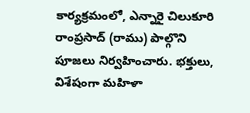కార్యక్రమంలో, ఎన్నారై చిలుకూరి రాంప్రసాద్ (రాము) పాల్గొని పూజలు నిర్వహించారు. భక్తులు, విశేషంగా మహిళా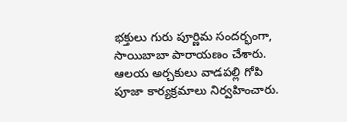భక్తులు గురు పూర్ణిమ సందర్భంగా, సాయిబాబా పారాయణం చేశారు. ఆలయ అర్చకులు వాడపల్లి గోపి పూజా కార్యక్రమాలు నిర్వహించారు.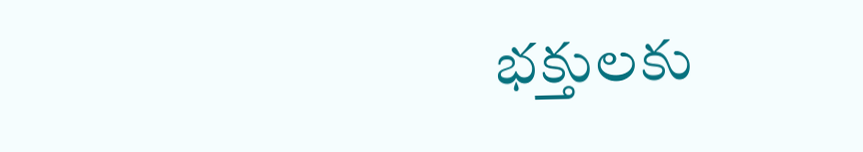భక్తులకు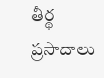తీర్థ ప్రసాదాలు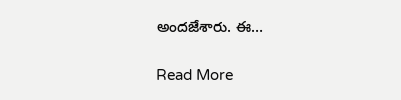అందజేశారు. ఈ…

Read More